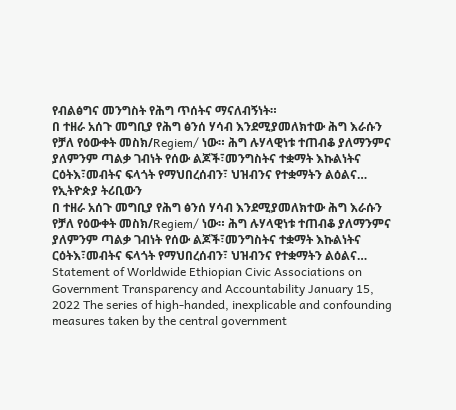የብልፅግና መንግስት የሕግ ጥሰትና ማናለብኝነት።
በ ተዘራ አሰጉ መግቢያ የሕግ ፅንሰ ሃሳብ እንደሚያመለክተው ሕግ እራሱን የቻለ የዕውቀት መስክ/Regiem/ ነው። ሕግ ሉሃላዊነቱ ተጠብቆ ያለማንምና ያለምንም ጣልቃ ገብነት የሰው ልጆች፣መንግስትና ተቋማት እኩልነትና ርዕትእ፣መብትና ፍላጎት የማህበረሰብን፣ ህዝብንና የተቋማትን ልዕልና…
የኢትዮጵያ ትሪቢውን
በ ተዘራ አሰጉ መግቢያ የሕግ ፅንሰ ሃሳብ እንደሚያመለክተው ሕግ እራሱን የቻለ የዕውቀት መስክ/Regiem/ ነው። ሕግ ሉሃላዊነቱ ተጠብቆ ያለማንምና ያለምንም ጣልቃ ገብነት የሰው ልጆች፣መንግስትና ተቋማት እኩልነትና ርዕትእ፣መብትና ፍላጎት የማህበረሰብን፣ ህዝብንና የተቋማትን ልዕልና…
Statement of Worldwide Ethiopian Civic Associations on Government Transparency and Accountability January 15, 2022 The series of high-handed, inexplicable and confounding measures taken by the central government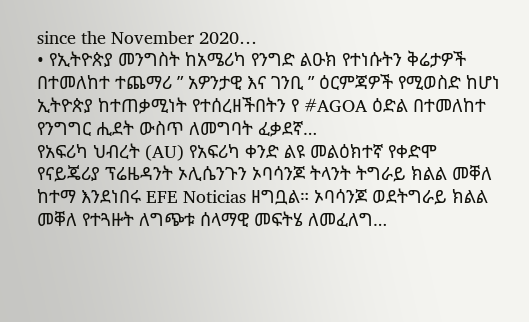since the November 2020…
• የኢትዮጵያ መንግስት ከአሜሪካ የንግድ ልዑክ የተነሱትን ቅሬታዎች በተመለከተ ተጨማሪ ” አዎንታዊ እና ገንቢ ” ዕርምጃዎች የሚወስድ ከሆነ ኢትዮጵያ ከተጠቃሚነት የተሰረዘችበትን የ #AGOA ዕድል በተመለከተ የንግግር ሒደት ውስጥ ለመግባት ፈቃደኛ…
የአፍሪካ ህብረት (AU) የአፍሪካ ቀንድ ልዩ መልዕክተኛ የቀድሞ የናይጄሪያ ፕሬዜዳንት ኦሊሴንጉን ኦባሳንጆ ትላንት ትግራይ ክልል መቐለ ከተማ እንደነበሩ EFE Noticias ዘግቧል። ኦባሳንጆ ወደትግራይ ክልል መቐለ የተጓዙት ለግጭቱ ሰላማዊ መፍትሄ ለመፈለግ…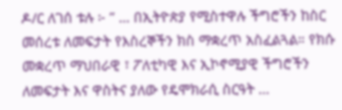ዶ/ር ለገሰ ቱሉ ፦ ” … በኢትዮጵያ የሚስተዋሉ ችግሮችን ከስር መሰረቱ ለመፍታት የእስረኞችን ክስ ማቋረጥ አስፈልጓል። የክሱ መቋረጥ ማህበራዊ ፣ ፖለቲካዊ እና ኢኮኖሚያዊ ችግሮችን ለመፍታት እና ዋስትና ያለው የዴሞክራሲ ስርዓት …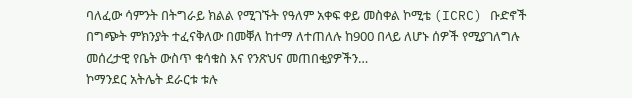ባለፈው ሳምንት በትግራይ ክልል የሚገኙት የዓለም አቀፍ ቀይ መስቀል ኮሚቴ (ICRC) ቡድኖች በግጭት ምክንያት ተፈናቅለው በመቐለ ከተማ ለተጠለሉ ከ900 በላይ ለሆኑ ሰዎች የሚያገለግሉ መሰረታዊ የቤት ውስጥ ቁሳቁስ እና የንጽህና መጠበቂያዎችን…
ኮማንደር አትሌት ደራርቱ ቱሉ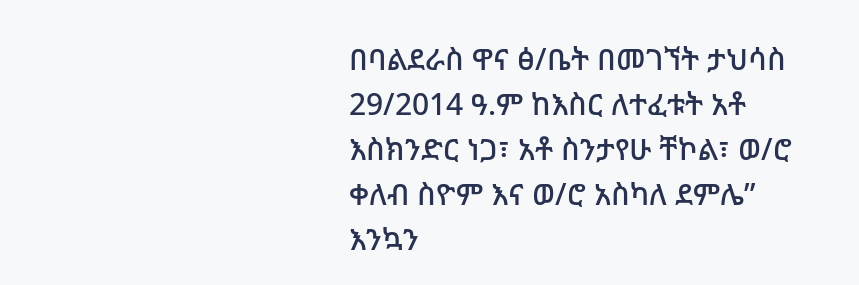በባልደራስ ዋና ፅ/ቤት በመገኘት ታህሳስ 29/2014 ዓ.ም ከእስር ለተፈቱት አቶ እስክንድር ነጋ፣ አቶ ስንታየሁ ቸኮል፣ ወ/ሮ ቀለብ ስዮም እና ወ/ሮ አስካለ ደምሌ” እንኳን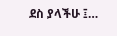ደስ ያላችሁ ፤…